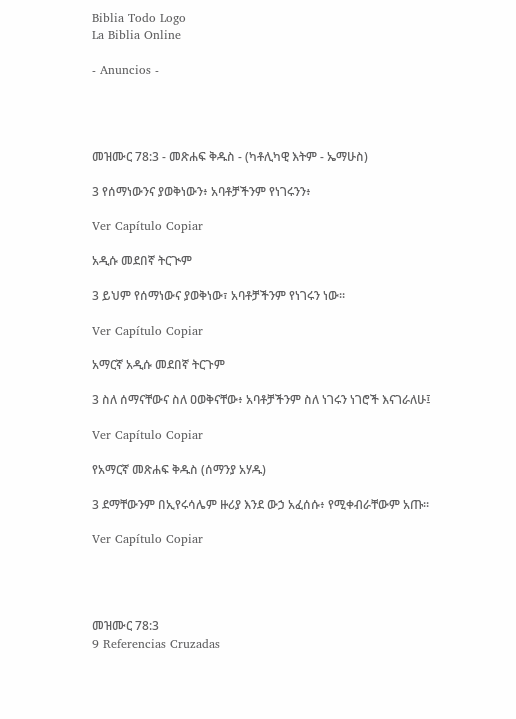Biblia Todo Logo
La Biblia Online

- Anuncios -




መዝሙር 78:3 - መጽሐፍ ቅዱስ - (ካቶሊካዊ እትም - ኤማሁስ)

3 የሰማነውንና ያወቅነውን፥ አባቶቻችንም የነገሩንን፥

Ver Capítulo Copiar

አዲሱ መደበኛ ትርጒም

3 ይህም የሰማነውና ያወቅነው፣ አባቶቻችንም የነገሩን ነው።

Ver Capítulo Copiar

አማርኛ አዲሱ መደበኛ ትርጉም

3 ስለ ሰማናቸውና ስለ ዐወቅናቸው፥ አባቶቻችንም ስለ ነገሩን ነገሮች እናገራለሁ፤

Ver Capítulo Copiar

የአማርኛ መጽሐፍ ቅዱስ (ሰማንያ አሃዱ)

3 ደማቸውንም በኢየሩሳሌም ዙሪያ እንደ ውኃ አፈሰሱ፥ የሚቀብራቸውም አጡ።

Ver Capítulo Copiar




መዝሙር 78:3
9 Referencias Cruzadas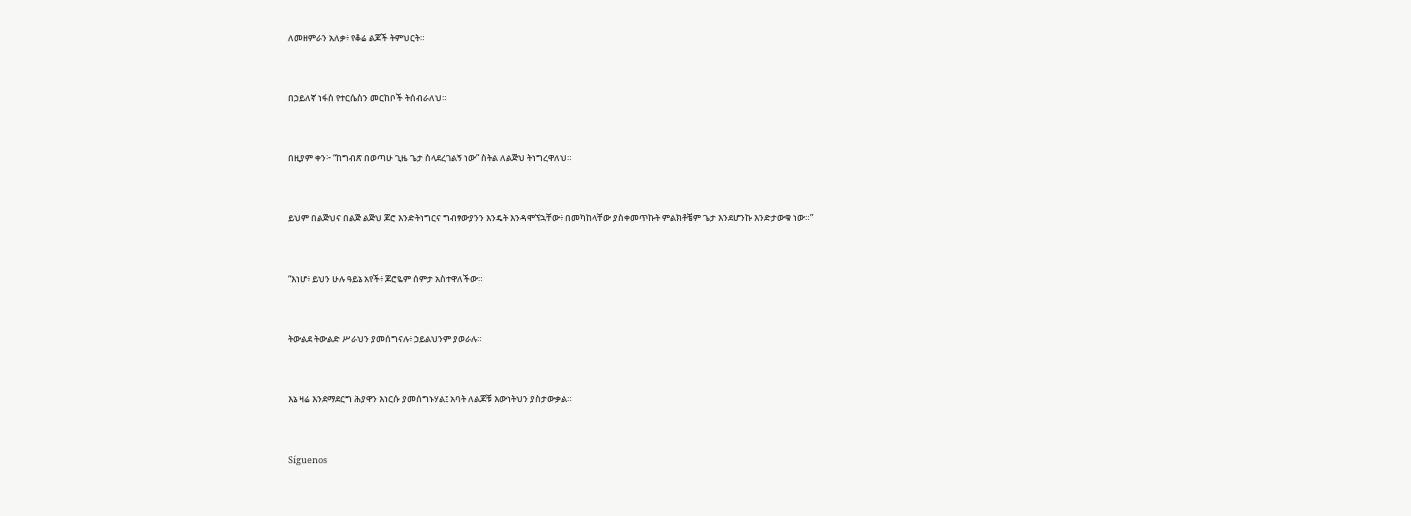ለመዘምራን አለቃ፥ የቆሬ ልጆች ትምህርት።


በኃይለኛ ነፋስ የተርሴስን መርከቦች ትሰብራለህ።


በዚያም ቀን፦ “ከግብጽ በወጣሁ ጊዜ ጌታ ስላደረገልኝ ነው” ስትል ለልጅህ ትነግረዋለህ።


ይህም በልጅህና በልጅ ልጅህ ጆሮ እንድትነግርና ግብፃውያንን እንዴት እንዳሞኘኋቸው፥ በመካከላቸው ያስቀመጥኩት ምልክቶቼም ጌታ እንደሆንኩ እንድታውቁ ነው።”


“እነሆ፥ ይህን ሁሉ ዓይኔ አየች፥ ጆሮዬም ሰምታ አስተዋለችው።


ትውልደ ትውልድ ሥራህን ያመሰግናሉ፥ ኃይልህንም ያወራሉ።


እኔ ዛሬ እንደማደርግ ሕያዋን እነርሱ ያመሰግኑሃል፤ አባት ለልጆቹ እውነትህን ያስታውቃል።


Síguenos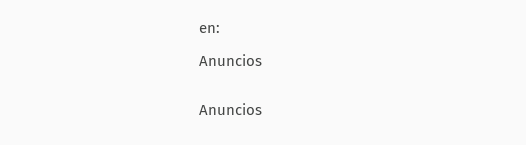en:

Anuncios


Anuncios